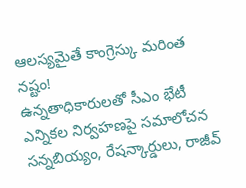ఆలస్యమైతే కాంగ్రెస్కు మరింత నష్టం!
ఉన్నతాధికారులతో సీఎం భేటీ
ఎన్నికల నిర్వహణపై సమాలోచన
సన్నబియ్యం, రేషన్కార్డులు, రాజీవ్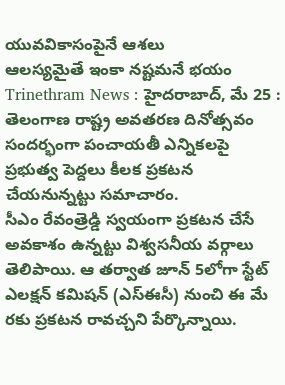యువవికాసంపైనే ఆశలు
ఆలస్యమైతే ఇంకా నష్టమనే భయం
Trinethram News : హైదరాబాద్, మే 25 : తెలంగాణ రాష్ట్ర అవతరణ దినోత్సవం సందర్భంగా పంచాయతీ ఎన్నికలపై ప్రభుత్వ పెద్దలు కీలక ప్రకటన చేయనున్నట్టు సమాచారం.
సీఎం రేవంత్రెడ్డి స్వయంగా ప్రకటన చేసే అవకాశం ఉన్నట్టు విశ్వసనీయ వర్గాలు తెలిపాయి. ఆ తర్వాత జూన్ 5లోగా స్టేట్ ఎలక్షన్ కమిషన్ (ఎస్ఈసీ) నుంచి ఈ మే రకు ప్రకటన రావచ్చని పేర్కొన్నాయి.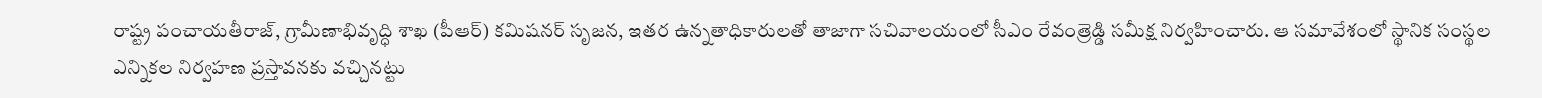రాష్ట్ర పంచాయతీరాజ్, గ్రామీణాభివృద్ధి శాఖ (పీఆర్) కమిషనర్ సృజన, ఇతర ఉన్నతాధికారులతో తాజాగా సచివాలయంలో సీఎం రేవంత్రెడ్డి సమీక్ష నిర్వహించారు. ఆ సమావేశంలో స్థానిక సంస్థల ఎన్నికల నిర్వహణ ప్రస్తావనకు వచ్చినట్టు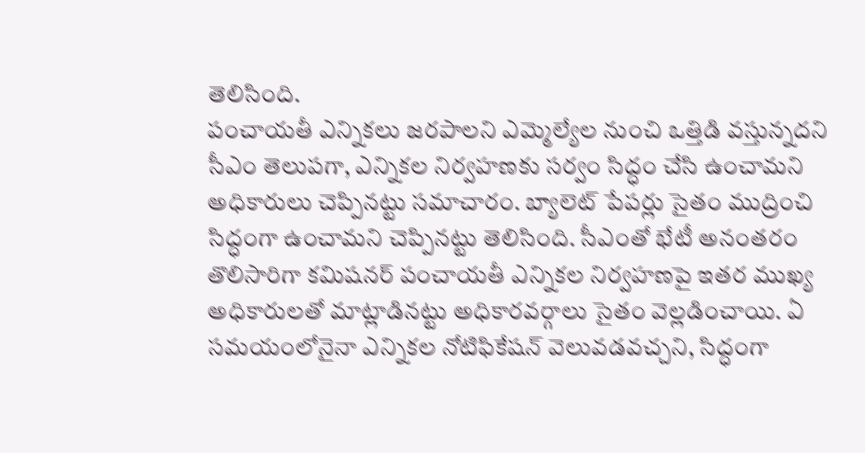తెలిసింది.
పంచాయతీ ఎన్నికలు జరపాలని ఎమ్మెల్యేల నుంచి ఒత్తిడి వస్తున్నదని సీఎం తెలుపగా, ఎన్నికల నిర్వహణకు సర్వం సిద్ధం చేసి ఉంచామని అధికారులు చెప్పినట్టు సమాచారం. బ్యాలెట్ పేపర్లు సైతం ముద్రించి సిద్ధంగా ఉంచామని చెప్పినట్టు తెలిసింది. సీఎంతో భేటీ అనంతరం తొలిసారిగా కమిషనర్ పంచాయతీ ఎన్నికల నిర్వహణపై ఇతర ముఖ్య అధికారులతో మాట్లాడినట్టు అధికారవర్గాలు సైతం వెల్లడించాయి. ఏ సమయంలోనైనా ఎన్నికల నోటిఫికేషన్ వెలువడవచ్చని, సిద్ధంగా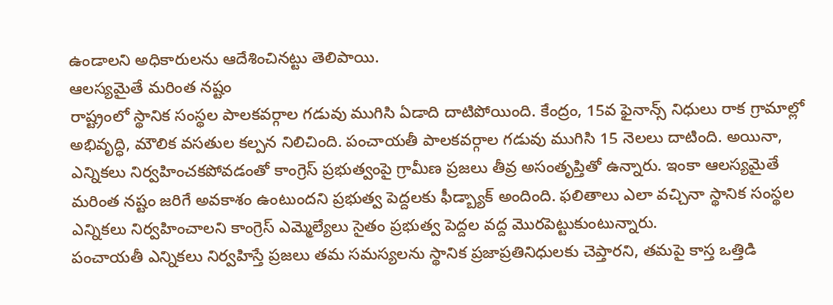ఉండాలని అధికారులను ఆదేశించినట్టు తెలిపాయి.
ఆలస్యమైతే మరింత నష్టం
రాష్ట్రంలో స్థానిక సంస్థల పాలకవర్గాల గడువు ముగిసి ఏడాది దాటిపోయింది. కేంద్రం, 15వ ఫైనాన్స్ నిధులు రాక గ్రామాల్లో అభివృద్ధి, మౌలిక వసతుల కల్పన నిలిచింది. పంచాయతీ పాలకవర్గాల గడువు ముగిసి 15 నెలలు దాటింది. అయినా, ఎన్నికలు నిర్వహించకపోవడంతో కాంగ్రెస్ ప్రభుత్వంపై గ్రామీణ ప్రజలు తీవ్ర అసంతృప్తితో ఉన్నారు. ఇంకా ఆలస్యమైతే మరింత నష్టం జరిగే అవకాశం ఉంటుందని ప్రభుత్వ పెద్దలకు ఫీడ్బ్యాక్ అందింది. ఫలితాలు ఎలా వచ్చినా స్థానిక సంస్థల ఎన్నికలు నిర్వహించాలని కాంగ్రెస్ ఎమ్మెల్యేలు సైతం ప్రభుత్వ పెద్దల వద్ద మొరపెట్టుకుంటున్నారు.
పంచాయతీ ఎన్నికలు నిర్వహిస్తే ప్రజలు తమ సమస్యలను స్థానిక ప్రజాప్రతినిధులకు చెప్తారని, తమపై కాస్త ఒత్తిడి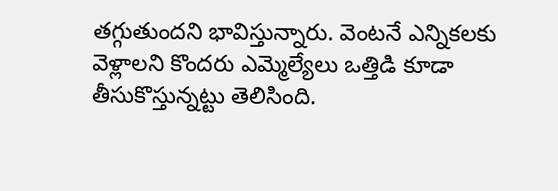తగ్గుతుందని భావిస్తున్నారు. వెంటనే ఎన్నికలకు వెళ్లాలని కొందరు ఎమ్మెల్యేలు ఒత్తిడి కూడా తీసుకొస్తున్నట్టు తెలిసింది.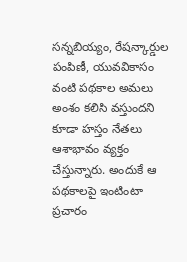సన్నబియ్యం, రేషన్కార్డుల పంపిణీ, యువవికాసం వంటి పథకాల అమలు అంశం కలిసి వస్తుందని కూడా హస్తం నేతలు ఆశాభావం వ్యక్తం చేస్తున్నారు. అందుకే ఆ పథకాలపై ఇంటింటా ప్రచారం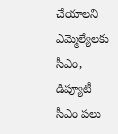చేయాలని ఎమ్మెల్యేలకు సీఎం, డిప్యూటీ సీఎం పలు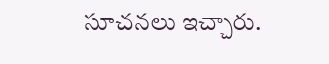సూచనలు ఇచ్చారు.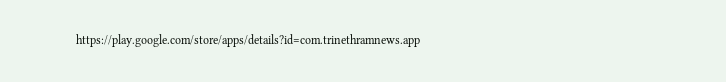https://play.google.com/store/apps/details?id=com.trinethramnews.app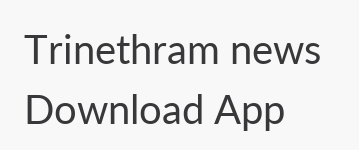Trinethram news
Download App